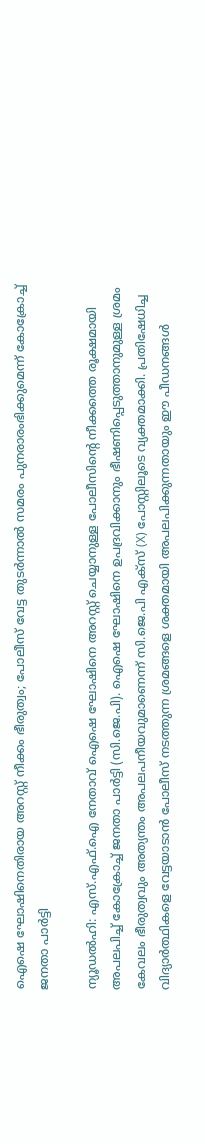ഐഷെ ഘോഷിനെതിരായ അറസ്റ്റ് നീക്കം ഭീരുത്വം; പോലീസ് വേട്ട തുടർന്നാൽ സമരം പുനരാരംഭിക്കുമെന്ന് കോക്രോച്ച് ജനതാ പാർട്ടി

ന്യൂഡൽഹി: എസ്.എഫ്.ഐ നേതാവ് ഐഷെ ഘോഷിനെ അറസ്റ്റ് ചെയ്യാനുള്ള പോലീസിന്റെ നീക്കത്തെ രൂക്ഷമായി അപലപിച്ച് കോക്രോച്ച് ജനതാ പാർട്ടി (സി.ജെ.പി). ഐഷെ ഘോഷിനെ ഉപദ്രവിക്കാനും ഭീഷണിപ്പെടുത്താനുമുള്ള ശ്രമം കേവലം ഭീരുത്വവും അത്യന്തം അപലപനീയവുമാണെന്ന് സി.ജെ.പി എക്‌സ് (X) പോസ്റ്റിലൂടെ വ്യക്തമാക്കി. പ്രതിഷേധിച്ച വിദ്യാർത്ഥികളെ വേട്ടയാടാൻ പോലീസ് നടത്തുന്ന ശ്രമങ്ങളെ ശക്തമായി അപലപിക്കുന്നതായും ഈ പീഡനങ്ങൾ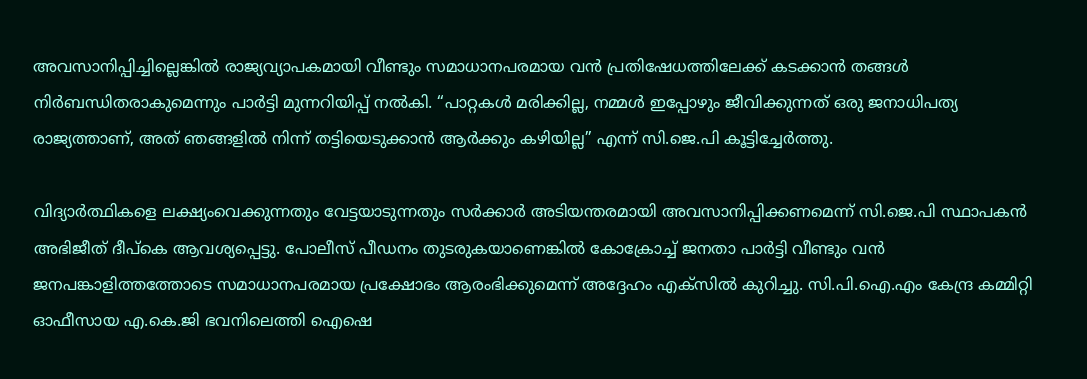അവസാനിപ്പിച്ചില്ലെങ്കിൽ രാജ്യവ്യാപകമായി വീണ്ടും സമാധാനപരമായ വൻ പ്രതിഷേധത്തിലേക്ക് കടക്കാൻ തങ്ങൾ നിർബന്ധിതരാകുമെന്നും പാർട്ടി മുന്നറിയിപ്പ് നൽകി. “പാറ്റകൾ മരിക്കില്ല, നമ്മൾ ഇപ്പോഴും ജീവിക്കുന്നത് ഒരു ജനാധിപത്യ രാജ്യത്താണ്, അത് ഞങ്ങളിൽ നിന്ന് തട്ടിയെടുക്കാൻ ആർക്കും കഴിയില്ല” എന്ന് സി.ജെ.പി കൂട്ടിച്ചേർത്തു.

വിദ്യാർത്ഥികളെ ലക്ഷ്യംവെക്കുന്നതും വേട്ടയാടുന്നതും സർക്കാർ അടിയന്തരമായി അവസാനിപ്പിക്കണമെന്ന് സി.ജെ.പി സ്ഥാപകൻ അഭിജീത് ദീപ്‌കെ ആവശ്യപ്പെട്ടു. പോലീസ് പീഡനം തുടരുകയാണെങ്കിൽ കോക്രോച്ച് ജനതാ പാർട്ടി വീണ്ടും വൻ ജനപങ്കാളിത്തത്തോടെ സമാധാനപരമായ പ്രക്ഷോഭം ആരംഭിക്കുമെന്ന് അദ്ദേഹം എക്‌സിൽ കുറിച്ചു. സി.പി.ഐ.എം കേന്ദ്ര കമ്മിറ്റി ഓഫീസായ എ.കെ.ജി ഭവനിലെത്തി ഐഷെ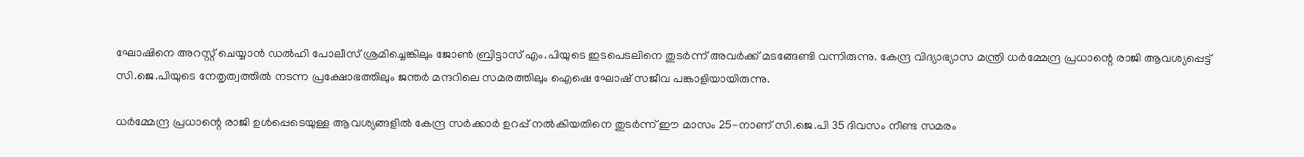ഘോഷിനെ അറസ്റ്റ് ചെയ്യാൻ ഡൽഹി പോലീസ് ശ്രമിച്ചെങ്കിലും ജോൺ ബ്രിട്ടാസ് എം.പിയുടെ ഇടപെടലിനെ തുടർന്ന് അവർക്ക് മടങ്ങേണ്ടി വന്നിരുന്നു. കേന്ദ്ര വിദ്യാഭ്യാസ മന്ത്രി ധർമ്മേന്ദ്ര പ്രധാന്റെ രാജി ആവശ്യപ്പെട്ട് സി.ജെ.പിയുടെ നേതൃത്വത്തിൽ നടന്ന പ്രക്ഷോഭത്തിലും ജന്തർ മന്ദറിലെ സമരത്തിലും ഐഷെ ഘോഷ് സജീവ പങ്കാളിയായിരുന്നു.

ധർമ്മേന്ദ്ര പ്രധാന്റെ രാജി ഉൾപ്പെടെയുള്ള ആവശ്യങ്ങളിൽ കേന്ദ്ര സർക്കാർ ഉറപ്പ് നൽകിയതിനെ തുടർന്ന് ഈ മാസം 25-നാണ് സി.ജെ.പി 35 ദിവസം നീണ്ട സമരം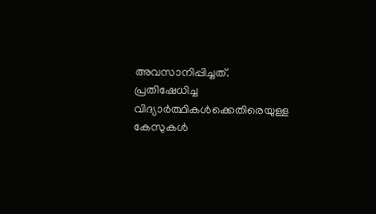അവസാനിപ്പിച്ചത്. പ്രതിഷേധിച്ച വിദ്യാർത്ഥികൾക്കെതിരെയുള്ള കേസുകൾ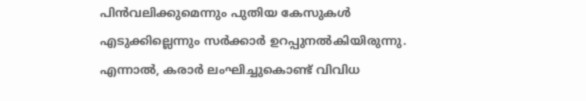പിൻവലിക്കുമെന്നും പുതിയ കേസുകൾ എടുക്കില്ലെന്നും സർക്കാർ ഉറപ്പുനൽകിയിരുന്നു. എന്നാൽ, കരാർ ലംഘിച്ചുകൊണ്ട് വിവിധ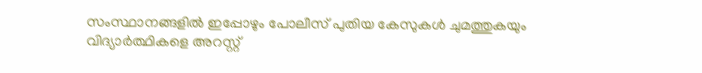സംസ്ഥാനങ്ങളിൽ ഇപ്പോഴും പോലീസ് പുതിയ കേസുകൾ ചുമത്തുകയും വിദ്യാർത്ഥികളെ അറസ്റ്റ്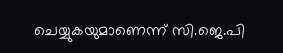ചെയ്യുകയുമാണെന്ന് സി.ജെ.പി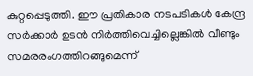കുറ്റപ്പെടുത്തി. ഈ പ്രതികാര നടപടികൾ കേന്ദ്ര സർക്കാർ ഉടൻ നിർത്തിവെച്ചില്ലെങ്കിൽ വീണ്ടും സമരരംഗത്തിറങ്ങുമെന്ന്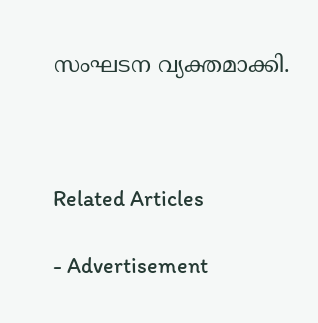സംഘടന വ്യക്തമാക്കി.



Related Articles

- Advertisement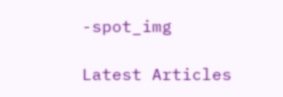-spot_img

Latest Articles